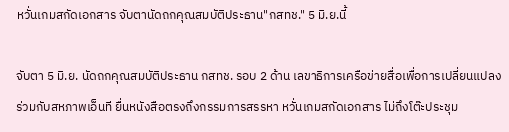หวั่นเกมสกัดเอกสาร จับตานัดถกคุณสมบัติประธาน"กสทช." 5 มิ.ย.นี้

จับตา 5 มิ.ย. นัดถกคุณสมบัติประธาน กสทช. รอบ 2 ด้าน เลขาธิการเครือข่ายสื่อเพื่อการเปลี่ยนแปลง ร่วมกับสหภาพเอ็นที ยื่นหนังสือตรงถึงกรรมการสรรหา หวั่นเกมสกัดเอกสาร ไม่ถึงโต๊ะประชุม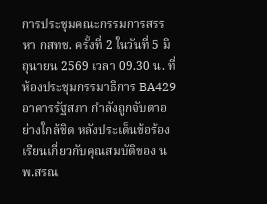การประชุมคณะกรรมการสรรหา กสทช. ครั้งที่ 2 ในวันที่ 5 มิถุนายน 2569 เวลา 09.30 น. ที่ห้องประชุมกรรมาธิการ BA429 อาคารรัฐสภา กำลังถูกจับตาอย่างใกล้ชิด หลังประเด็นข้อร้องเรียนเกี่ยวกับคุณสมบัติของ นพ.สรณ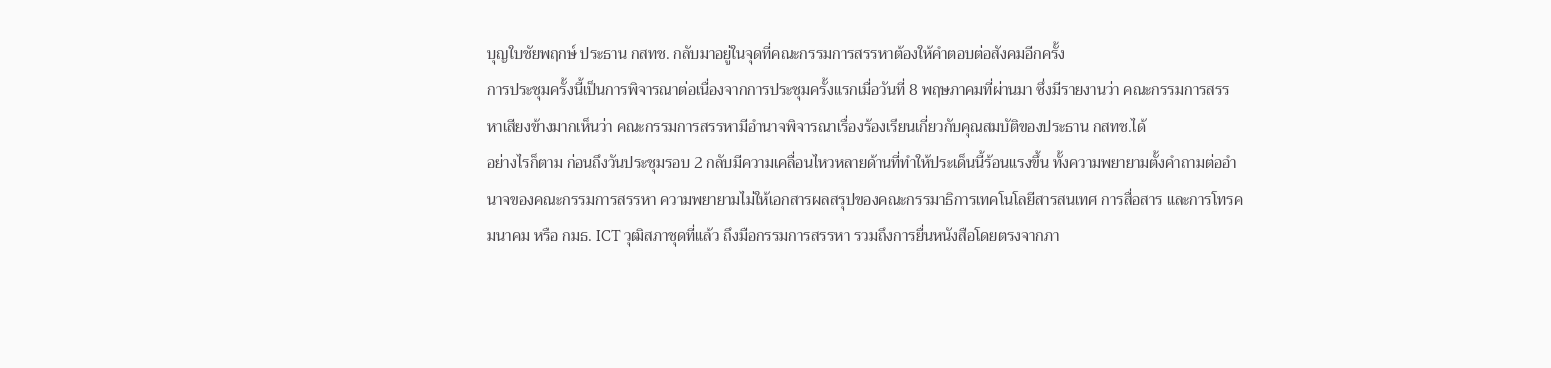บุญใบชัยพฤกษ์ ประธาน กสทช. กลับมาอยู่ในจุดที่คณะกรรมการสรรหาต้องให้คำตอบต่อสังคมอีกครั้ง
การประชุมครั้งนี้เป็นการพิจารณาต่อเนื่องจากการประชุมครั้งแรกเมื่อวันที่ 8 พฤษภาคมที่ผ่านมา ซึ่งมีรายงานว่า คณะกรรมการสรรหาเสียงข้างมากเห็นว่า คณะกรรมการสรรหามีอำนาจพิจารณาเรื่องร้องเรียนเกี่ยวกับคุณสมบัติของประธาน กสทช.ได้
อย่างไรก็ตาม ก่อนถึงวันประชุมรอบ 2 กลับมีความเคลื่อนไหวหลายด้านที่ทำให้ประเด็นนี้ร้อนแรงขึ้น ทั้งความพยายามตั้งคำถามต่ออำนาจของคณะกรรมการสรรหา ความพยายามไม่ให้เอกสารผลสรุปของคณะกรรมาธิการเทคโนโลยีสารสนเทศ การสื่อสาร และการโทรคมนาคม หรือ กมธ. ICT วุฒิสภาชุดที่แล้ว ถึงมือกรรมการสรรหา รวมถึงการยื่นหนังสือโดยตรงจากภา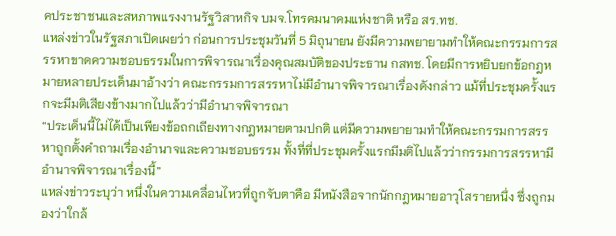คประชาชนและสหภาพแรงงานรัฐวิสาหกิจ บมจ.โทรคมนาคมแห่งชาติ หรือ สร.ทช.
แหล่งข่าวในรัฐสภาเปิดเผยว่า ก่อนการประชุมวันที่ 5 มิถุนายน ยังมีความพยายามทำให้คณะกรรมการสรรหาขาดความชอบธรรมในการพิจารณาเรื่องคุณสมบัติของประธาน กสทช. โดยมีการหยิบยกข้อกฎหมายหลายประเด็นมาอ้างว่า คณะกรรมการสรรหาไม่มีอำนาจพิจารณาเรื่องดังกล่าว แม้ที่ประชุมครั้งแรกจะมีมติเสียงข้างมากไปแล้วว่ามีอำนาจพิจารณา
“ประเด็นนี้ไม่ได้เป็นเพียงข้อถกเถียงทางกฎหมายตามปกติ แต่มีความพยายามทำให้คณะกรรมการสรรหาถูกตั้งคำถามเรื่องอำนาจและความชอบธรรม ทั้งที่ที่ประชุมครั้งแรกมีมติไปแล้วว่ากรรมการสรรหามีอำนาจพิจารณาเรื่องนี้”
แหล่งข่าวระบุว่า หนึ่งในความเคลื่อนไหวที่ถูกจับตาคือ มีหนังสือจากนักกฎหมายอาวุโสรายหนึ่ง ซึ่งถูกมองว่าใกล้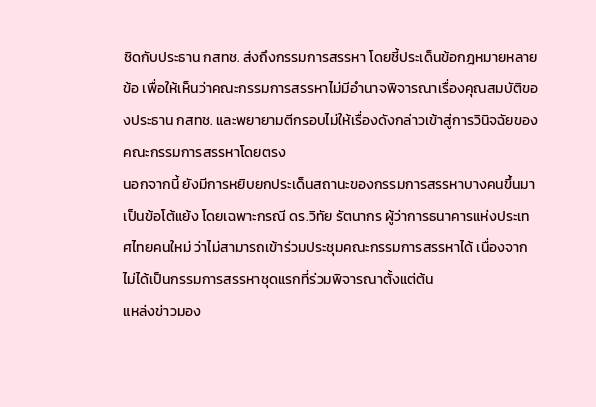ชิดกับประธาน กสทช. ส่งถึงกรรมการสรรหา โดยชี้ประเด็นข้อกฎหมายหลายข้อ เพื่อให้เห็นว่าคณะกรรมการสรรหาไม่มีอำนาจพิจารณาเรื่องคุณสมบัติของประธาน กสทช. และพยายามตีกรอบไม่ให้เรื่องดังกล่าวเข้าสู่การวินิจฉัยของคณะกรรมการสรรหาโดยตรง
นอกจากนี้ ยังมีการหยิบยกประเด็นสถานะของกรรมการสรรหาบางคนขึ้นมาเป็นข้อโต้แย้ง โดยเฉพาะกรณี ดร.วิทัย รัตนากร ผู้ว่าการธนาคารแห่งประเทศไทยคนใหม่ ว่าไม่สามารถเข้าร่วมประชุมคณะกรรมการสรรหาได้ เนื่องจากไม่ได้เป็นกรรมการสรรหาชุดแรกที่ร่วมพิจารณาตั้งแต่ต้น
แหล่งข่าวมอง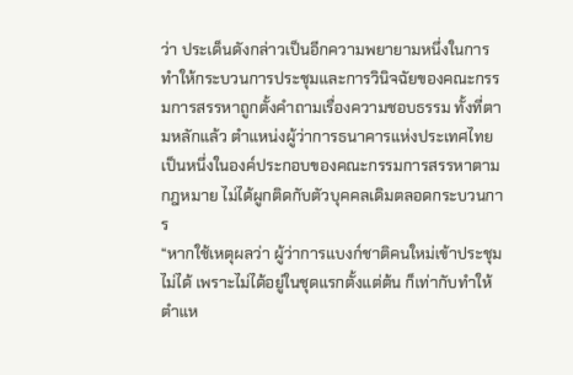ว่า ประเด็นดังกล่าวเป็นอีกความพยายามหนึ่งในการทำให้กระบวนการประชุมและการวินิจฉัยของคณะกรรมการสรรหาถูกตั้งคำถามเรื่องความชอบธรรม ทั้งที่ตามหลักแล้ว ตำแหน่งผู้ว่าการธนาคารแห่งประเทศไทยเป็นหนึ่งในองค์ประกอบของคณะกรรมการสรรหาตามกฎหมาย ไม่ได้ผูกติดกับตัวบุคคลเดิมตลอดกระบวนการ
“หากใช้เหตุผลว่า ผู้ว่าการแบงก์ชาติคนใหม่เข้าประชุมไม่ได้ เพราะไม่ได้อยู่ในชุดแรกตั้งแต่ต้น ก็เท่ากับทำให้ตำแห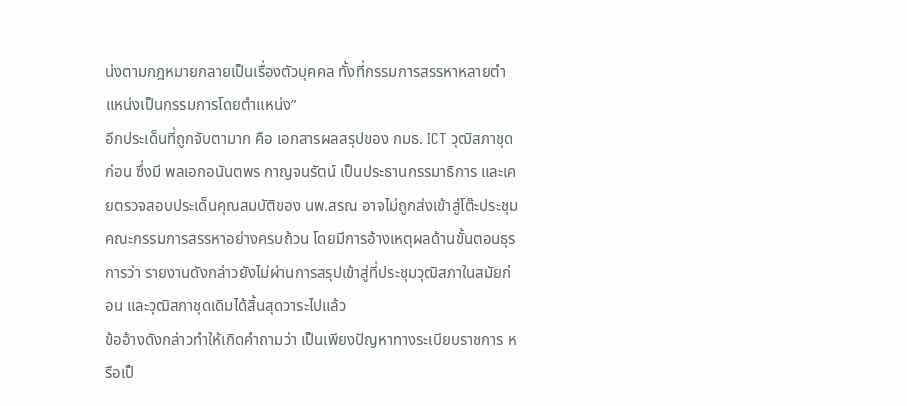น่งตามกฎหมายกลายเป็นเรื่องตัวบุคคล ทั้งที่กรรมการสรรหาหลายตำแหน่งเป็นกรรมการโดยตำแหน่ง”
อีกประเด็นที่ถูกจับตามาก คือ เอกสารผลสรุปของ กมธ. ICT วุฒิสภาชุดก่อน ซึ่งมี พลเอกอนันตพร กาญจนรัตน์ เป็นประธานกรรมาธิการ และเคยตรวจสอบประเด็นคุณสมบัติของ นพ.สรณ อาจไม่ถูกส่งเข้าสู่โต๊ะประชุมคณะกรรมการสรรหาอย่างครบถ้วน โดยมีการอ้างเหตุผลด้านขั้นตอนธุรการว่า รายงานดังกล่าวยังไม่ผ่านการสรุปเข้าสู่ที่ประชุมวุฒิสภาในสมัยก่อน และวุฒิสภาชุดเดิมได้สิ้นสุดวาระไปแล้ว
ข้ออ้างดังกล่าวทำให้เกิดคำถามว่า เป็นเพียงปัญหาทางระเบียบราชการ หรือเป็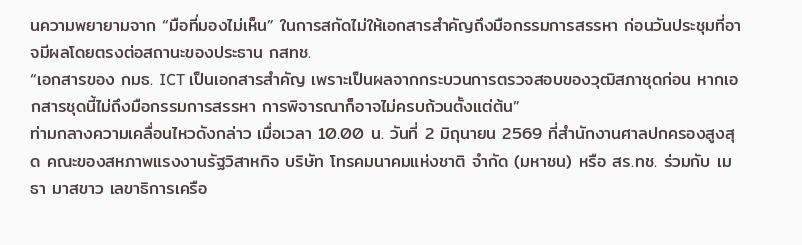นความพยายามจาก “มือที่มองไม่เห็น” ในการสกัดไม่ให้เอกสารสำคัญถึงมือกรรมการสรรหา ก่อนวันประชุมที่อาจมีผลโดยตรงต่อสถานะของประธาน กสทช.
“เอกสารของ กมธ. ICT เป็นเอกสารสำคัญ เพราะเป็นผลจากกระบวนการตรวจสอบของวุฒิสภาชุดก่อน หากเอกสารชุดนี้ไม่ถึงมือกรรมการสรรหา การพิจารณาก็อาจไม่ครบถ้วนตั้งแต่ต้น”
ท่ามกลางความเคลื่อนไหวดังกล่าว เมื่อเวลา 10.00 น. วันที่ 2 มิถุนายน 2569 ที่สำนักงานศาลปกครองสูงสุด คณะของสหภาพแรงงานรัฐวิสาหกิจ บริษัท โทรคมนาคมแห่งชาติ จำกัด (มหาชน) หรือ สร.ทช. ร่วมกับ เมธา มาสขาว เลขาธิการเครือ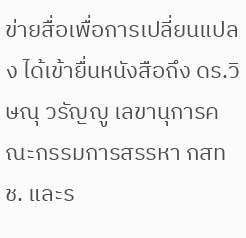ข่ายสื่อเพื่อการเปลี่ยนแปลง ได้เข้ายื่นหนังสือถึง ดร.วิษณุ วรัญญู เลขานุการคณะกรรมการสรรหา กสทช. และร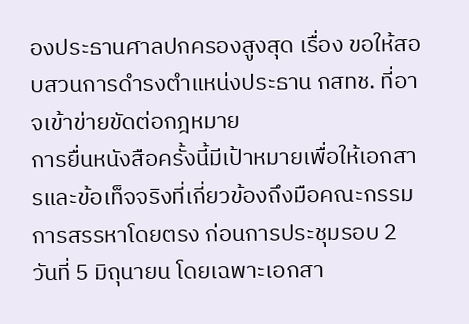องประธานศาลปกครองสูงสุด เรื่อง ขอให้สอบสวนการดำรงตำแหน่งประธาน กสทช. ที่อาจเข้าข่ายขัดต่อกฎหมาย
การยื่นหนังสือครั้งนี้มีเป้าหมายเพื่อให้เอกสารและข้อเท็จจริงที่เกี่ยวข้องถึงมือคณะกรรมการสรรหาโดยตรง ก่อนการประชุมรอบ 2 วันที่ 5 มิถุนายน โดยเฉพาะเอกสา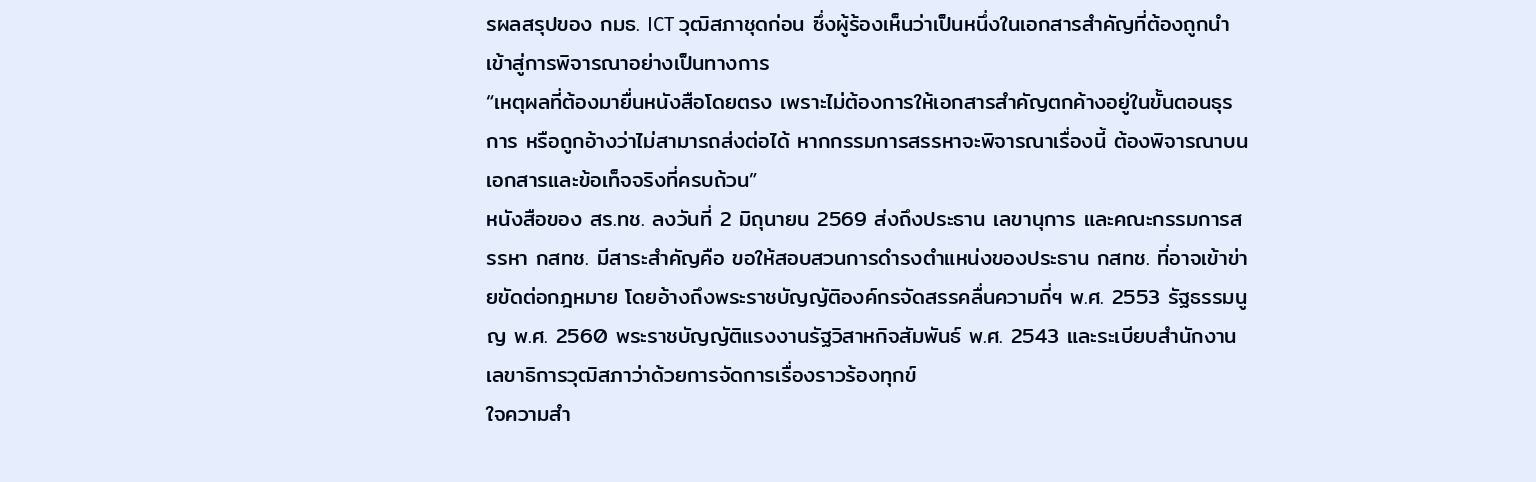รผลสรุปของ กมธ. ICT วุฒิสภาชุดก่อน ซึ่งผู้ร้องเห็นว่าเป็นหนึ่งในเอกสารสำคัญที่ต้องถูกนำเข้าสู่การพิจารณาอย่างเป็นทางการ
“เหตุผลที่ต้องมายื่นหนังสือโดยตรง เพราะไม่ต้องการให้เอกสารสำคัญตกค้างอยู่ในขั้นตอนธุรการ หรือถูกอ้างว่าไม่สามารถส่งต่อได้ หากกรรมการสรรหาจะพิจารณาเรื่องนี้ ต้องพิจารณาบนเอกสารและข้อเท็จจริงที่ครบถ้วน”
หนังสือของ สร.ทช. ลงวันที่ 2 มิถุนายน 2569 ส่งถึงประธาน เลขานุการ และคณะกรรมการสรรหา กสทช. มีสาระสำคัญคือ ขอให้สอบสวนการดำรงตำแหน่งของประธาน กสทช. ที่อาจเข้าข่ายขัดต่อกฎหมาย โดยอ้างถึงพระราชบัญญัติองค์กรจัดสรรคลื่นความถี่ฯ พ.ศ. 2553 รัฐธรรมนูญ พ.ศ. 2560 พระราชบัญญัติแรงงานรัฐวิสาหกิจสัมพันธ์ พ.ศ. 2543 และระเบียบสำนักงานเลขาธิการวุฒิสภาว่าด้วยการจัดการเรื่องราวร้องทุกข์
ใจความสำ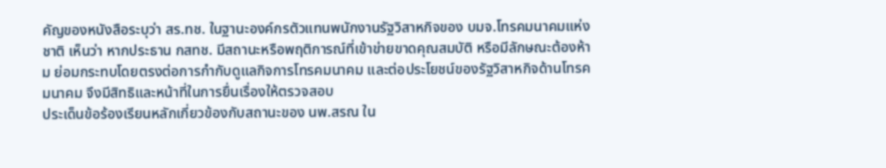คัญของหนังสือระบุว่า สร.ทช. ในฐานะองค์กรตัวแทนพนักงานรัฐวิสาหกิจของ บมจ.โทรคมนาคมแห่งชาติ เห็นว่า หากประธาน กสทช. มีสถานะหรือพฤติการณ์ที่เข้าข่ายขาดคุณสมบัติ หรือมีลักษณะต้องห้าม ย่อมกระทบโดยตรงต่อการกำกับดูแลกิจการโทรคมนาคม และต่อประโยชน์ของรัฐวิสาหกิจด้านโทรคมนาคม จึงมีสิทธิและหน้าที่ในการยื่นเรื่องให้ตรวจสอบ
ประเด็นข้อร้องเรียนหลักเกี่ยวข้องกับสถานะของ นพ.สรณ ใน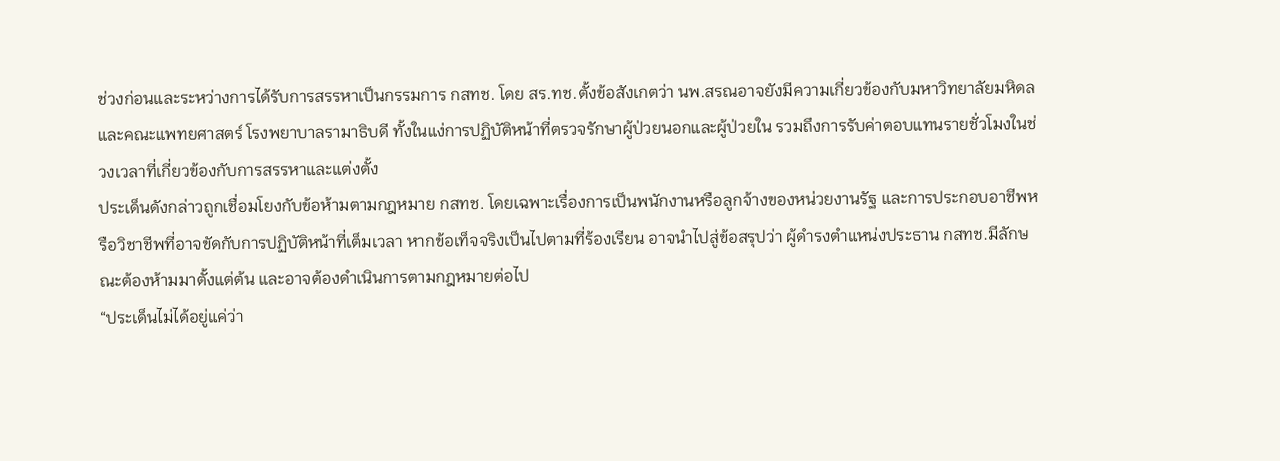ช่วงก่อนและระหว่างการได้รับการสรรหาเป็นกรรมการ กสทช. โดย สร.ทช.ตั้งข้อสังเกตว่า นพ.สรณอาจยังมีความเกี่ยวข้องกับมหาวิทยาลัยมหิดล และคณะแพทยศาสตร์ โรงพยาบาลรามาธิบดี ทั้งในแง่การปฏิบัติหน้าที่ตรวจรักษาผู้ป่วยนอกและผู้ป่วยใน รวมถึงการรับค่าตอบแทนรายชั่วโมงในช่วงเวลาที่เกี่ยวข้องกับการสรรหาและแต่งตั้ง
ประเด็นดังกล่าวถูกเชื่อมโยงกับข้อห้ามตามกฎหมาย กสทช. โดยเฉพาะเรื่องการเป็นพนักงานหรือลูกจ้างของหน่วยงานรัฐ และการประกอบอาชีพหรือวิชาชีพที่อาจขัดกับการปฏิบัติหน้าที่เต็มเวลา หากข้อเท็จจริงเป็นไปตามที่ร้องเรียน อาจนำไปสู่ข้อสรุปว่า ผู้ดำรงตำแหน่งประธาน กสทช.มีลักษณะต้องห้ามมาตั้งแต่ต้น และอาจต้องดำเนินการตามกฎหมายต่อไป
“ประเด็นไม่ได้อยู่แค่ว่า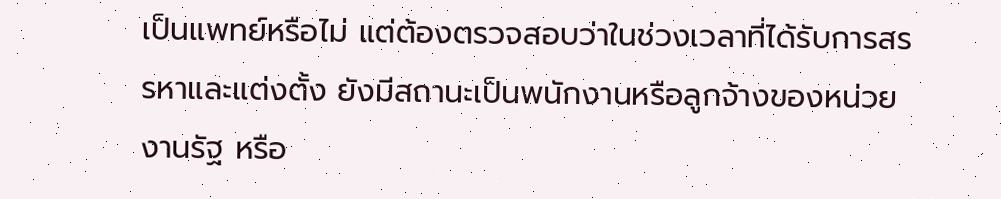เป็นแพทย์หรือไม่ แต่ต้องตรวจสอบว่าในช่วงเวลาที่ได้รับการสรรหาและแต่งตั้ง ยังมีสถานะเป็นพนักงานหรือลูกจ้างของหน่วยงานรัฐ หรือ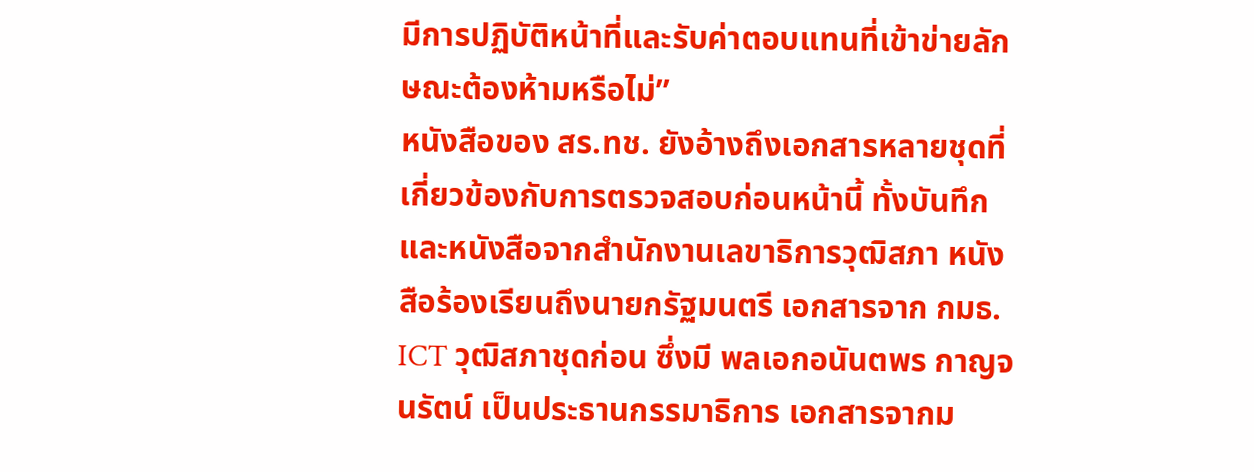มีการปฏิบัติหน้าที่และรับค่าตอบแทนที่เข้าข่ายลักษณะต้องห้ามหรือไม่”
หนังสือของ สร.ทช. ยังอ้างถึงเอกสารหลายชุดที่เกี่ยวข้องกับการตรวจสอบก่อนหน้านี้ ทั้งบันทึกและหนังสือจากสำนักงานเลขาธิการวุฒิสภา หนังสือร้องเรียนถึงนายกรัฐมนตรี เอกสารจาก กมธ. ICT วุฒิสภาชุดก่อน ซึ่งมี พลเอกอนันตพร กาญจนรัตน์ เป็นประธานกรรมาธิการ เอกสารจากม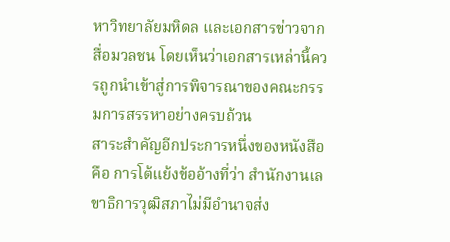หาวิทยาลัยมหิดล และเอกสารข่าวจากสื่อมวลชน โดยเห็นว่าเอกสารเหล่านี้ควรถูกนำเข้าสู่การพิจารณาของคณะกรรมการสรรหาอย่างครบถ้วน
สาระสำคัญอีกประการหนึ่งของหนังสือคือ การโต้แย้งข้ออ้างที่ว่า สำนักงานเลขาธิการวุฒิสภาไม่มีอำนาจส่ง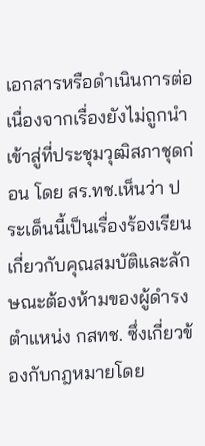เอกสารหรือดำเนินการต่อ เนื่องจากเรื่องยังไม่ถูกนำเข้าสู่ที่ประชุมวุฒิสภาชุดก่อน โดย สร.ทช.เห็นว่า ประเด็นนี้เป็นเรื่องร้องเรียนเกี่ยวกับคุณสมบัติและลักษณะต้องห้ามของผู้ดำรงตำแหน่ง กสทช. ซึ่งเกี่ยวข้องกับกฎหมายโดย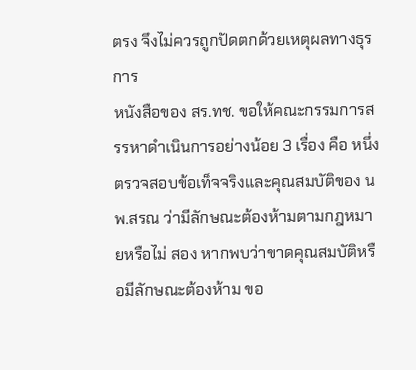ตรง จึงไม่ควรถูกปัดตกด้วยเหตุผลทางธุรการ
หนังสือของ สร.ทช. ขอให้คณะกรรมการสรรหาดำเนินการอย่างน้อย 3 เรื่อง คือ หนึ่ง ตรวจสอบข้อเท็จจริงและคุณสมบัติของ นพ.สรณ ว่ามีลักษณะต้องห้ามตามกฎหมายหรือไม่ สอง หากพบว่าขาดคุณสมบัติหรือมีลักษณะต้องห้าม ขอ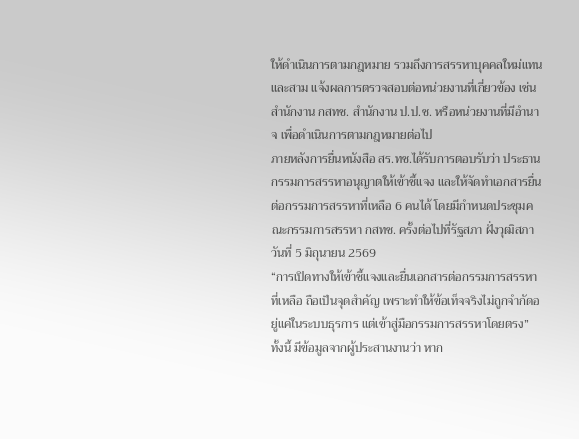ให้ดำเนินการตามกฎหมาย รวมถึงการสรรหาบุคคลใหม่แทน และสาม แจ้งผลการตรวจสอบต่อหน่วยงานที่เกี่ยวข้อง เช่น สำนักงาน กสทช. สำนักงาน ป.ป.ช. หรือหน่วยงานที่มีอำนาจ เพื่อดำเนินการตามกฎหมายต่อไป
ภายหลังการยื่นหนังสือ สร.ทช.ได้รับการตอบรับว่า ประธานกรรมการสรรหาอนุญาตให้เข้าชี้แจง และให้จัดทำเอกสารยื่นต่อกรรมการสรรหาที่เหลือ 6 คนได้ โดยมีกำหนดประชุมคณะกรรมการสรรหา กสทช. ครั้งต่อไปที่รัฐสภา ฝั่งวุฒิสภา วันที่ 5 มิถุนายน 2569
“การเปิดทางให้เข้าชี้แจงและยื่นเอกสารต่อกรรมการสรรหาที่เหลือ ถือเป็นจุดสำคัญ เพราะทำให้ข้อเท็จจริงไม่ถูกจำกัดอยู่แค่ในระบบธุรการ แต่เข้าสู่มือกรรมการสรรหาโดยตรง”
ทั้งนี้ มีข้อมูลจากผู้ประสานงานว่า หาก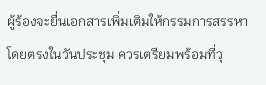ผู้ร้องจะยื่นเอกสารเพิ่มเติมให้กรรมการสรรหาโดยตรงในวันประชุม ควรเตรียมพร้อมที่วุ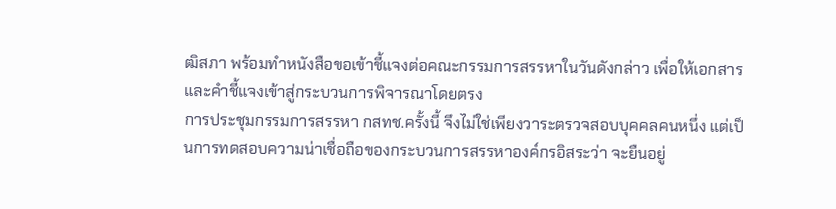ฒิสภา พร้อมทำหนังสือขอเข้าชี้แจงต่อคณะกรรมการสรรหาในวันดังกล่าว เพื่อให้เอกสารและคำชี้แจงเข้าสู่กระบวนการพิจารณาโดยตรง
การประชุมกรรมการสรรหา กสทช.ครั้งนี้ จึงไม่ใช่เพียงวาระตรวจสอบบุคคลคนหนึ่ง แต่เป็นการทดสอบความน่าเชื่อถือของกระบวนการสรรหาองค์กรอิสระว่า จะยืนอยู่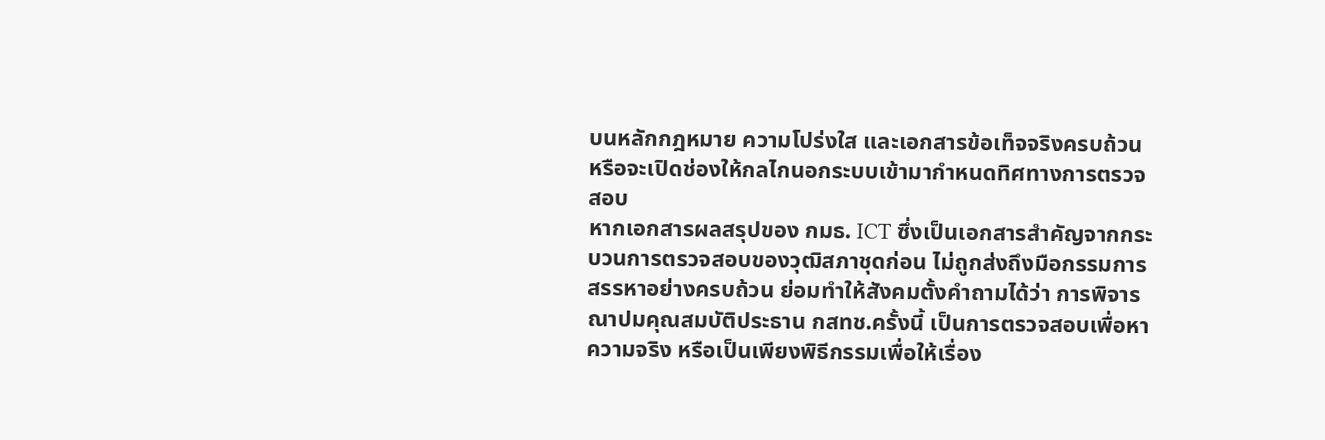บนหลักกฎหมาย ความโปร่งใส และเอกสารข้อเท็จจริงครบถ้วน หรือจะเปิดช่องให้กลไกนอกระบบเข้ามากำหนดทิศทางการตรวจสอบ
หากเอกสารผลสรุปของ กมธ. ICT ซึ่งเป็นเอกสารสำคัญจากกระบวนการตรวจสอบของวุฒิสภาชุดก่อน ไม่ถูกส่งถึงมือกรรมการสรรหาอย่างครบถ้วน ย่อมทำให้สังคมตั้งคำถามได้ว่า การพิจารณาปมคุณสมบัติประธาน กสทช.ครั้งนี้ เป็นการตรวจสอบเพื่อหาความจริง หรือเป็นเพียงพิธีกรรมเพื่อให้เรื่อง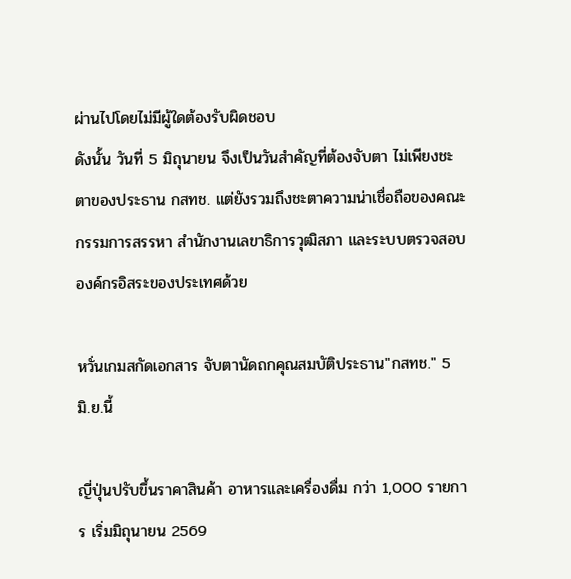ผ่านไปโดยไม่มีผู้ใดต้องรับผิดชอบ
ดังนั้น วันที่ 5 มิถุนายน จึงเป็นวันสำคัญที่ต้องจับตา ไม่เพียงชะตาของประธาน กสทช. แต่ยังรวมถึงชะตาความน่าเชื่อถือของคณะกรรมการสรรหา สำนักงานเลขาธิการวุฒิสภา และระบบตรวจสอบองค์กรอิสระของประเทศด้วย

หวั่นเกมสกัดเอกสาร จับตานัดถกคุณสมบัติประธาน"กสทช." 5 มิ.ย.นี้

ญี่ปุ่นปรับขึ้นราคาสินค้า อาหารและเครื่องดื่ม กว่า 1,000 รายการ เริ่มมิถุนายน 2569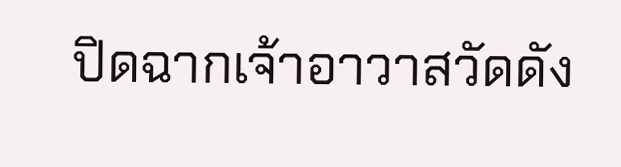ปิดฉากเจ้าอาวาสวัดดัง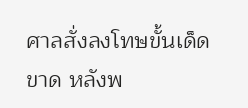ศาลสั่งลงโทษขั้นเด็ดขาด หลังพ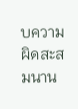บความผิดสะสมนาน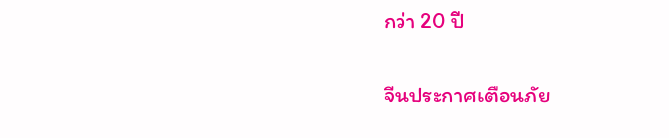กว่า 20 ปี

จีนประกาศเตือนภัย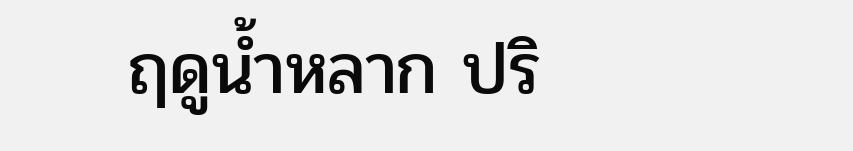ฤดูน้ำหลาก ปริ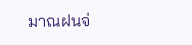มาณฝนจ่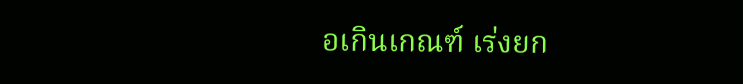อเกินเกณฑ์ เร่งยก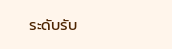ระดับรับ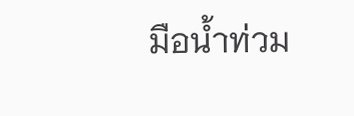มือน้ำท่วม